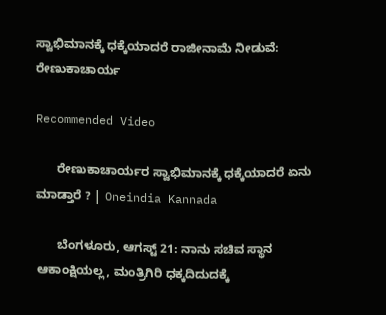ಸ್ವಾಭಿಮಾನಕ್ಕೆ ಧಕ್ಕೆಯಾದರೆ ರಾಜೀನಾಮೆ ನೀಡುವೆ: ರೇಣುಕಾಚಾರ್ಯ

Recommended Video

      ರೇಣುಕಾಚಾರ್ಯರ ಸ್ವಾಭಿಮಾನಕ್ಕೆ ಧಕ್ಕೆಯಾದರೆ ಏನು ಮಾಡ್ತಾರೆ ? | Oneindia Kannada

      ಬೆಂಗಳೂರು, ಆಗಸ್ಟ್ 21: ನಾನು ಸಚಿವ ಸ್ಥಾನ ಆಕಾಂಕ್ಷಿಯಲ್ಲ, ಮಂತ್ರಿಗಿರಿ ಧಕ್ಕದಿದುದಕ್ಕೆ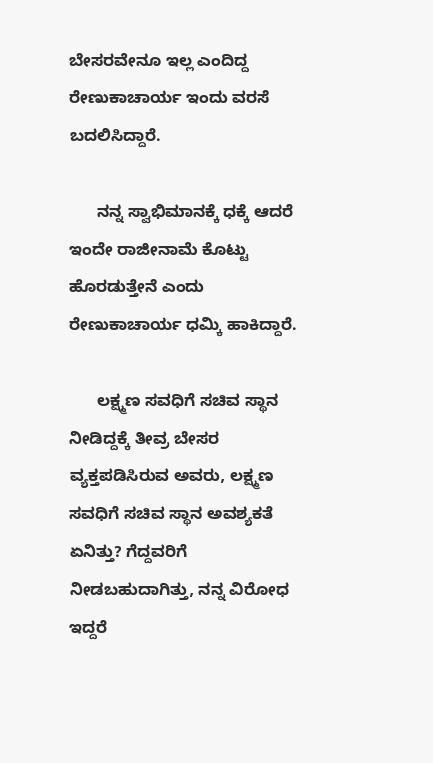ಬೇಸರವೇನೂ ಇಲ್ಲ ಎಂದಿದ್ದ ರೇಣುಕಾಚಾರ್ಯ ಇಂದು ವರಸೆ ಬದಲಿಸಿದ್ದಾರೆ.

      ನನ್ನ ಸ್ವಾಭಿಮಾನಕ್ಕೆ ಧಕ್ಕೆ ಆದರೆ ಇಂದೇ ರಾಜೀನಾಮೆ ಕೊಟ್ಟು ಹೊರಡುತ್ತೇನೆ ಎಂದು ರೇಣುಕಾಚಾರ್ಯ ಧಮ್ಕಿ ಹಾಕಿದ್ದಾರೆ.

      ಲಕ್ಷ್ಮಣ ಸವಧಿಗೆ ಸಚಿವ ಸ್ಥಾನ ನೀಡಿದ್ದಕ್ಕೆ ತೀವ್ರ ಬೇಸರ ವ್ಯಕ್ತಪಡಿಸಿರುವ ಅವರು, ಲಕ್ಷ್ಮಣ ಸವಧಿಗೆ ಸಚಿವ ಸ್ಥಾನ ಅವಶ್ಯಕತೆ ಏನಿತ್ತು? ಗೆದ್ದವರಿಗೆ ನೀಡಬಹುದಾಗಿತ್ತು, ನನ್ನ ವಿರೋಧ ಇದ್ದರೆ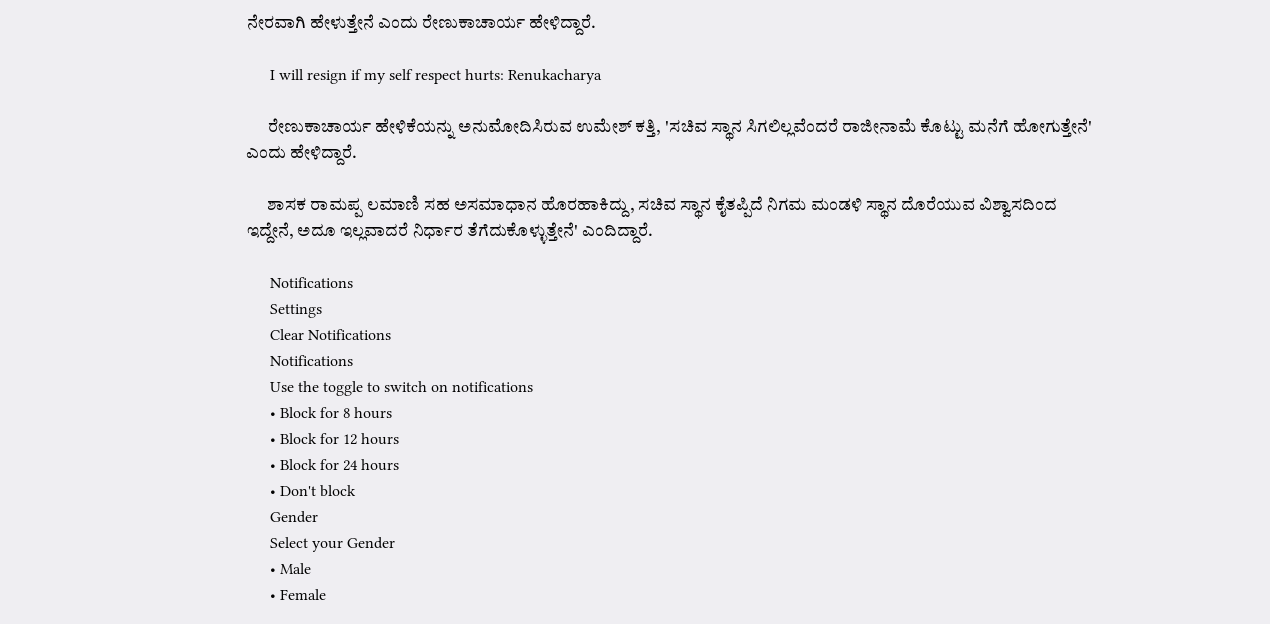ನೇರವಾಗಿ ಹೇಳುತ್ತೇನೆ ಎಂದು ರೇಣುಕಾಚಾರ್ಯ ಹೇಳಿದ್ದಾರೆ.

      I will resign if my self respect hurts: Renukacharya

      ರೇಣುಕಾಚಾರ್ಯ ಹೇಳಿಕೆಯನ್ನು ಅನುಮೋದಿಸಿರುವ ಉಮೇಶ್ ಕತ್ತಿ, 'ಸಚಿವ ಸ್ಥಾನ ಸಿಗಲಿಲ್ಲವೆಂದರೆ ರಾಜೀನಾಮೆ ಕೊಟ್ಟು ಮನೆಗೆ ಹೋಗುತ್ತೇನೆ' ಎಂದು ಹೇಳಿದ್ದಾರೆ.

      ಶಾಸಕ ರಾಮಪ್ಪ ಲಮಾಣಿ ಸಹ ಅಸಮಾಧಾನ ಹೊರಹಾಕಿದ್ದು, ಸಚಿವ ಸ್ಥಾನ ಕೈತಪ್ಪಿದೆ ನಿಗಮ ಮಂಡಳಿ ಸ್ಥಾನ ದೊರೆಯುವ ವಿಶ್ವಾಸದಿಂದ ಇದ್ದೇನೆ, ಅದೂ ಇಲ್ಲವಾದರೆ ನಿರ್ಧಾರ ತೆಗೆದುಕೊಳ್ಳುತ್ತೇನೆ' ಎಂದಿದ್ದಾರೆ.

      Notifications
      Settings
      Clear Notifications
      Notifications
      Use the toggle to switch on notifications
      • Block for 8 hours
      • Block for 12 hours
      • Block for 24 hours
      • Don't block
      Gender
      Select your Gender
      • Male
      • Female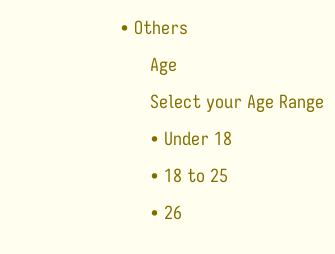• Others
      Age
      Select your Age Range
      • Under 18
      • 18 to 25
      • 26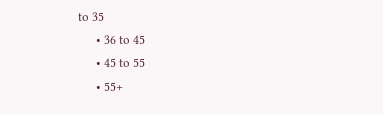to 35
      • 36 to 45
      • 45 to 55
      • 55+